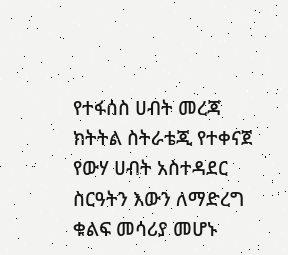የተፋሰስ ሀብት መረጃ ክትትል ስትራቴጂ የተቀናጀ የውሃ ሀብት አስተዳደር ስርዓትን እውን ለማድረግ ቁልፍ መሳሪያ መሆኑ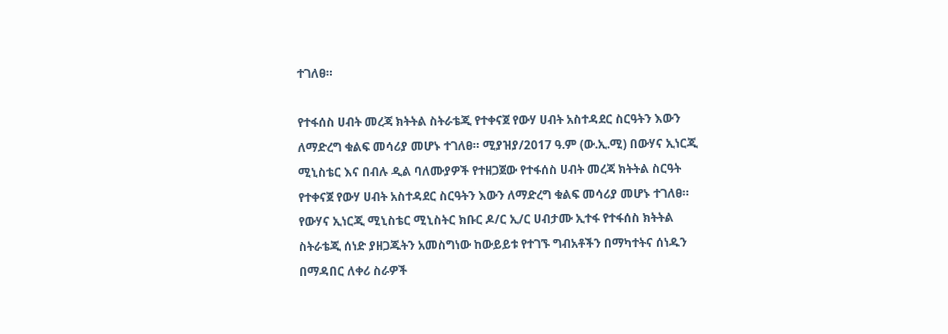ተገለፀ።

የተፋሰስ ሀብት መረጃ ክትትል ስትራቴጂ የተቀናጀ የውሃ ሀብት አስተዳደር ስርዓትን እውን ለማድረግ ቁልፍ መሳሪያ መሆኑ ተገለፀ። ሚያዝያ/2017 ዓ.ም (ው.ኢ.ሚ) በውሃና ኢነርጂ ሚኒስቴር እና በብሉ ዲል ባለሙያዎች የተዘጋጀው የተፋሰስ ሀብት መረጃ ክትትል ስርዓት የተቀናጀ የውሃ ሀብት አስተዳደር ስርዓትን እውን ለማድረግ ቁልፍ መሳሪያ መሆኑ ተገለፀ። የውሃና ኢነርጂ ሚኒስቴር ሚኒስትር ክቡር ዶ/ር ኢ/ር ሀብታሙ ኢተፋ የተፋሰስ ክትትል ስትራቴጂ ሰነድ ያዘጋጁትን አመስግነው ከውይይቱ የተገኙ ግብአቶችን በማካተትና ሰነዱን በማዳበር ለቀሪ ስራዎች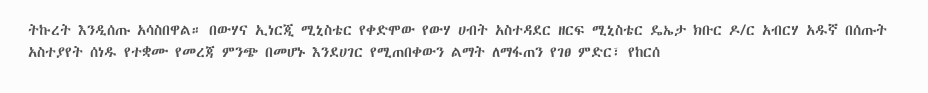ትኩረት እንዲሰጡ አሳስበዋል። በውሃና ኢነርጂ ሚኒስቴር የቀድሞው የውሃ ሀብት አስተዳደር ዘርፍ ሚኒስቴር ዴኤታ ክቡር ዶ/ር አብርሃ አዱኛ በሰጡት አስተያየት ሰነዱ የተቋሙ የመረጃ ምንጭ በመሆኑ እንደሀገር የሚጠበቀውን ልማት ለማፋጠን የገፀ ምድር፣ የከርሰ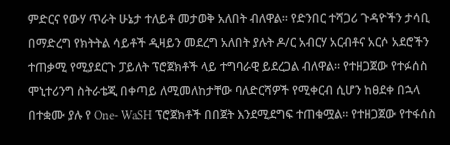ምድርና የውሃ ጥራት ሁኔታ ተለይቶ መታወቅ አለበት ብለዋል። የድንበር ተሻጋሪ ጉዳዮችን ታሳቢ በማድረግ የክትትል ሳይቶች ዲዛይን መደረግ አለበት ያሉት ዶ/ር አብርሃ አርብቶና አርሶ አደሮችን ተጠቃሚ የሚያደርጉ ፓይለት ፕሮጀክቶች ላይ ተግባራዊ ይደረጋል ብለዋል። የተዘጋጀው የተፉሰስ ሞኒተሪንግ ስትራቴጂ በቀጣይ ለሚመለከታቸው ባለድርሻዎች የሚቀርብ ሲሆን ከፀደቀ በኋላ በተቋሙ ያሉ የ One- WaSH ፕሮጀክቶች በበጀት እንደሚደግፍ ተጠቁሟል። የተዘጋጀው የተፋሰስ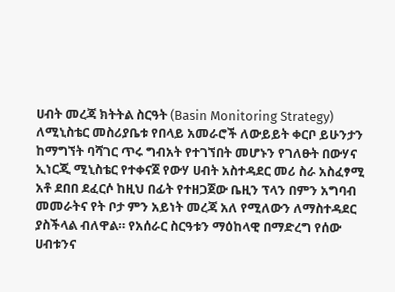ሀብት መረጃ ክትትል ስርዓት (Basin Monitoring Strategy) ለሚኒስቴር መስሪያቤቱ የበላይ አመራሮች ለውይይት ቀርቦ ይሁንታን ከማግኘት ባሻገር ጥሩ ግብአት የተገኘበት መሆኑን የገለፁት በውሃና ኢነርጂ ሚኒስቴር የተቀናጀ የውሃ ሀብት አስተዳደር መሪ ስራ አስፈፃሚ አቶ ደበበ ደፈርሶ ከዚህ በፊት የተዘጋጀው ቤዚን ፕላን በምን አግባብ መመራትና የት ቦታ ምን አይነት መረጃ አለ የሚለውን ለማስተዳደር ያስችላል ብለዋል። የአሰራር ስርዓቱን ማዕከላዊ በማድረግ የሰው ሀብቱንና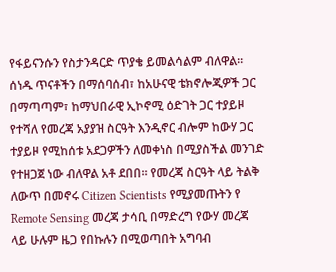የፋይናንሱን የስታንዳርድ ጥያቄ ይመልሳልም ብለዋል። ሰነዱ ጥናቶችን በማሰባሰብ፣ ከአሁናዊ ቴክኖሎጂዎች ጋር በማጣጣም፣ ከማህበራዊ ኢኮኖሚ ዕድገት ጋር ተያይዞ የተሻለ የመረጃ አያያዝ ስርዓት እንዲኖር ብሎም ከውሃ ጋር ተያይዞ የሚከሰቱ አደጋዎችን ለመቀነስ በሚያስችል መንገድ የተዘጋጀ ነው ብለዋል አቶ ደበበ። የመረጃ ስርዓት ላይ ትልቅ ለውጥ በመኖሩ Citizen Scientists የሚያመጡትን የ Remote Sensing መረጃ ታሳቢ በማድረግ የውሃ መረጃ ላይ ሁሉም ዜጋ የበኩሉን በሚወጣበት አግባብ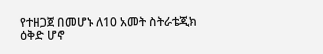የተዘጋጀ በመሆኑ ለ10 አመት ስትራቴጂክ ዕቅድ ሆኖ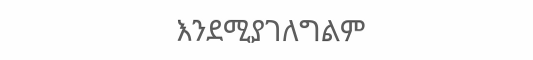እንደሚያገለግልም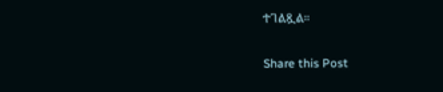ተገልጿል።

Share this Post